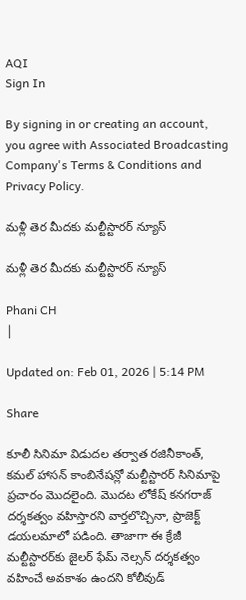AQI
Sign In

By signing in or creating an account, you agree with Associated Broadcasting Company's Terms & Conditions and Privacy Policy.

మళ్లీ తెర మీదకు మల్టీస్టారర్ న్యూస్

మళ్లీ తెర మీదకు మల్టీస్టారర్ న్యూస్

Phani CH
|

Updated on: Feb 01, 2026 | 5:14 PM

Share

కూలీ సినిమా విడుదల తర్వాత రజినీకాంత్, కమల్ హాసన్ కాంబినేషన్లో మల్టీస్టారర్ సినిమాపై ప్రచారం మొదలైంది. మొదట లోకేష్ కనగరాజ్ దర్శకత్వం వహిస్తారని వార్తలొచ్చినా, ప్రాజెక్ట్ డయలమాలో పడింది. తాజాగా ఈ క్రేజీ మల్టీస్టారర్‌కు జైలర్ ఫేమ్ నెల్సన్ దర్శకత్వం వహించే అవకాశం ఉందని కోలీవుడ్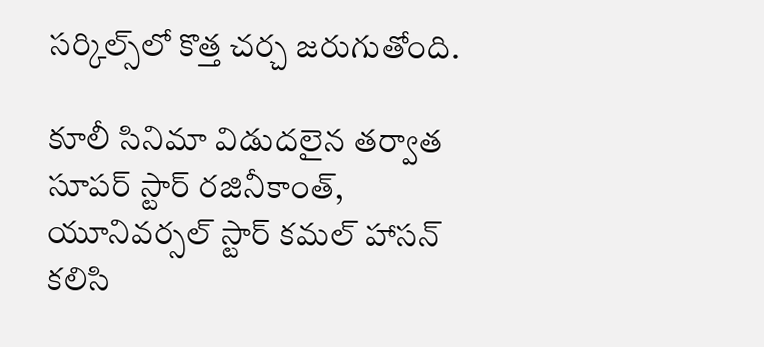సర్కిల్స్‌లో కొత్త చర్చ జరుగుతోంది.

కూలీ సినిమా విడుదలైన తర్వాత సూపర్ స్టార్ రజినీకాంత్, యూనివర్సల్ స్టార్ కమల్ హాసన్ కలిసి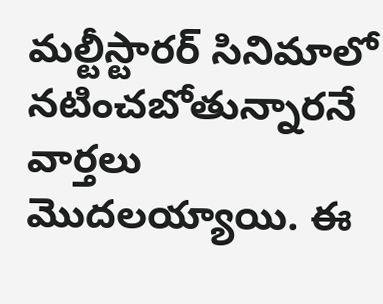మల్టీస్టారర్ సినిమాలో నటించబోతున్నారనే వార్తలు మొదలయ్యాయి. ఈ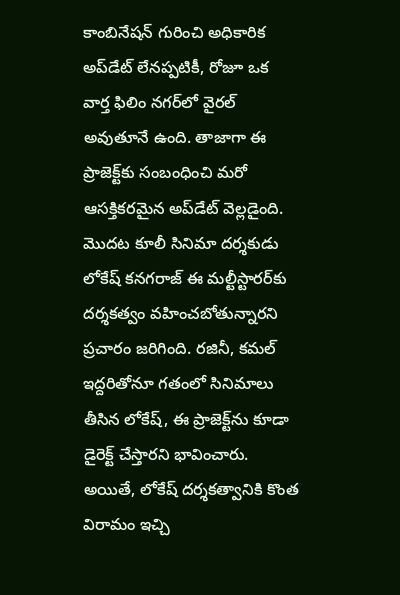కాంబినేషన్ గురించి అధికారిక అప్‌డేట్ లేనప్పటికీ, రోజూ ఒక వార్త ఫిలిం నగర్‌లో వైరల్ అవుతూనే ఉంది. తాజాగా ఈ ప్రాజెక్ట్‌కు సంబంధించి మరో ఆసక్తికరమైన అప్‌డేట్ వెల్లడైంది. మొదట కూలీ సినిమా దర్శకుడు లోకేష్ కనగరాజ్ ఈ మల్టీస్టారర్‌కు దర్శకత్వం వహించబోతున్నారని ప్రచారం జరిగింది. రజినీ, కమల్ ఇద్దరితోనూ గతంలో సినిమాలు తీసిన లోకేష్, ఈ ప్రాజెక్ట్‌ను కూడా డైరెక్ట్ చేస్తారని భావించారు. అయితే, లోకేష్ దర్శకత్వానికి కొంత విరామం ఇచ్చి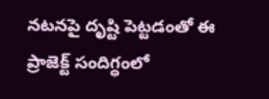నటనపై దృష్టి పెట్టడంతో ఈ ప్రాజెక్ట్ సందిగ్ధంలో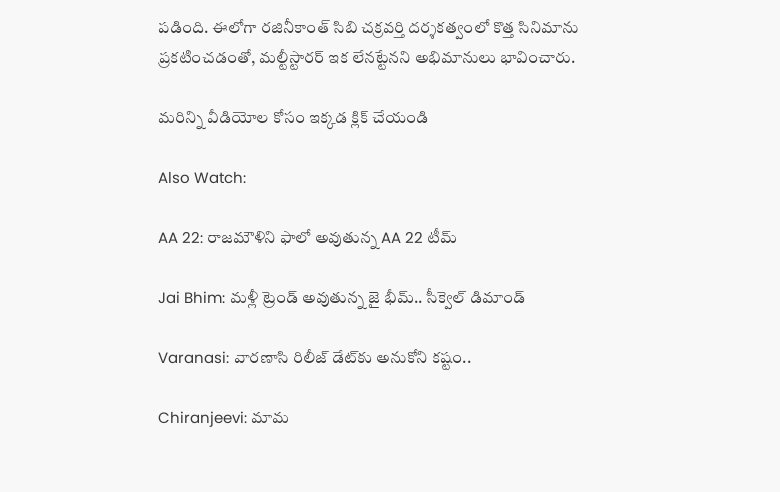పడింది. ఈలోగా రజినీకాంత్ సిబి చక్రవర్తి దర్శకత్వంలో కొత్త సినిమాను ప్రకటించడంతో, మల్టీస్టారర్ ఇక లేనట్టేనని అభిమానులు భావించారు.

మరిన్ని వీడియోల కోసం ఇక్కడ క్లిక్ చేయండి

Also Watch:

AA 22: రాజమౌళిని ఫాలో అవుతున్న AA 22 టీమ్

Jai Bhim: మళ్లీ ట్రెండ్ అవుతున్న జై భీమ్.. సీక్వెల్ డిమాండ్

Varanasi: వారణాసి రిలీజ్ డేట్‌కు అనుకోని కష్టం..

Chiranjeevi: మామ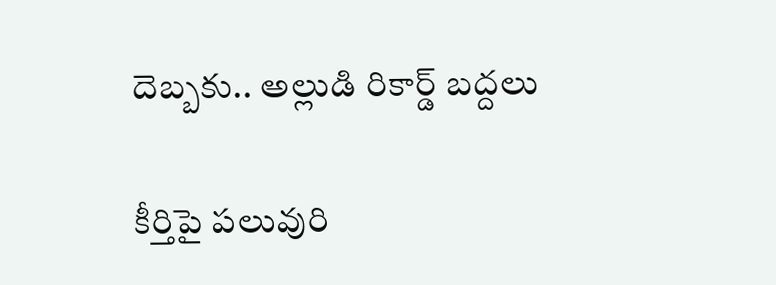దెబ్బకు.. అల్లుడి రికార్డ్‌ బద్దలు

కీర్తిపై పలువురి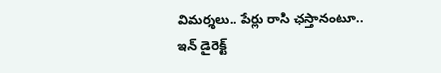విమర్శలు.. పేర్లు రాసి ఛస్తానంటూ.. ఇన్ డైరెక్ట్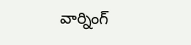వార్నింగ్